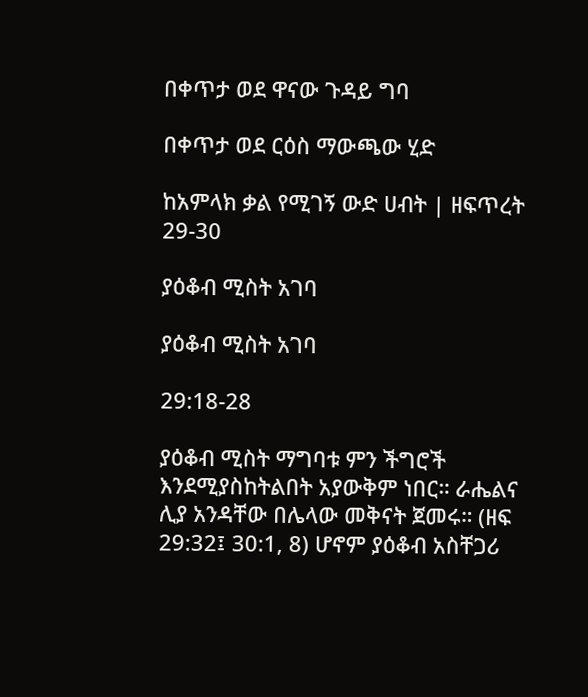በቀጥታ ወደ ዋናው ጉዳይ ግባ

በቀጥታ ወደ ርዕስ ማውጫው ሂድ

ከአምላክ ቃል የሚገኝ ውድ ሀብት | ዘፍጥረት 29-30

ያዕቆብ ሚስት አገባ

ያዕቆብ ሚስት አገባ

29:18-28

ያዕቆብ ሚስት ማግባቱ ምን ችግሮች እንደሚያስከትልበት አያውቅም ነበር። ራሔልና ሊያ አንዳቸው በሌላው መቅናት ጀመሩ። (ዘፍ 29:32፤ 30:1, 8) ሆኖም ያዕቆብ አስቸጋሪ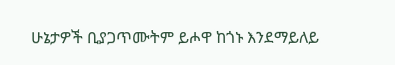ሁኔታዎች ቢያጋጥሙትም ይሖዋ ከጎኑ እንደማይለይ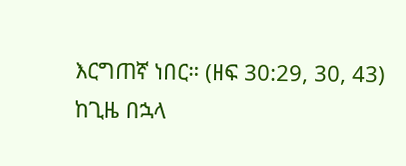እርግጠኛ ነበር። (ዘፍ 30:29, 30, 43) ከጊዜ በኋላ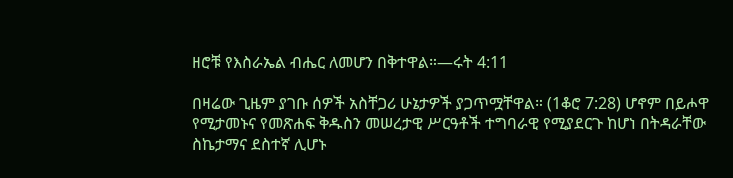ዘሮቹ የእስራኤል ብሔር ለመሆን በቅተዋል።—ሩት 4:11

በዛሬው ጊዜም ያገቡ ሰዎች አስቸጋሪ ሁኔታዎች ያጋጥሟቸዋል። (1ቆሮ 7:28) ሆኖም በይሖዋ የሚታመኑና የመጽሐፍ ቅዱስን መሠረታዊ ሥርዓቶች ተግባራዊ የሚያደርጉ ከሆነ በትዳራቸው ስኬታማና ደስተኛ ሊሆኑ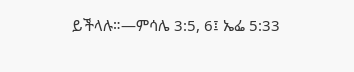ይችላሉ።—ምሳሌ 3:5, 6፤ ኤፌ 5:33